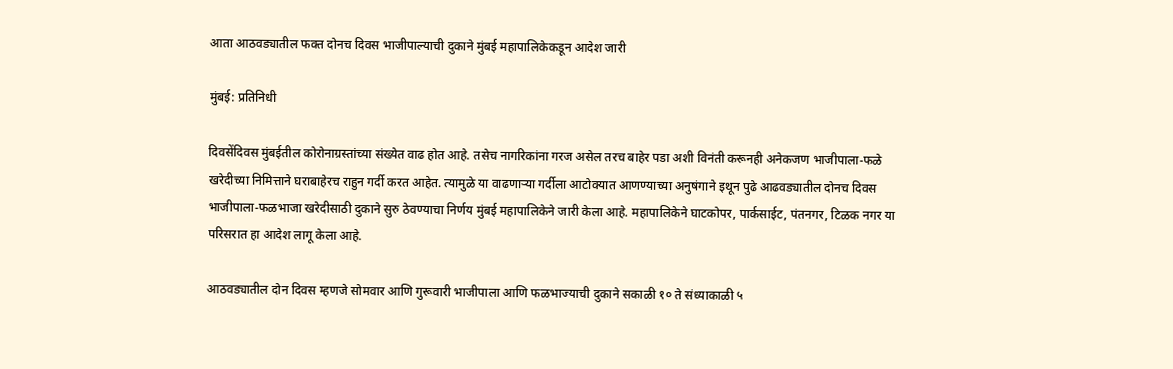आता आठवड्यातील फक्त दोनच दिवस भाजीपाल्याची दुकाने मुंबई महापालिकेकडून आदेश जारी

मुंबई: प्रतिनिधी

दिवसेंदिवस मुंबईतील कोरोनाग्रस्तांच्या संख्येत वाढ होत आहे. तसेच नागरिकांना गरज असेल तरच बाहेर पडा अशी विनंती करूनही अनेकजण भाजीपाला-फळे खरेदीच्या निमित्ताने घराबाहेरच राहुन गर्दी करत आहेत. त्यामुळे या वाढणाऱ्या गर्दीला आटोक्यात आणण्याच्या अनुषंगाने इथून पुढे आढवड्यातील दोनच दिवस भाजीपाला-फळभाजा खरेदीसाठी दुकाने सुरु ठेवण्याचा निर्णय मुंबई महापालिकेने जारी केला आहे. महापालिकेने घाटकोपर, पार्कसाईट, पंतनगर, टिळक नगर या परिसरात हा आदेश लागू केला आहे.

आठवड्यातील दोन दिवस म्हणजे सोमवार आणि गुरूवारी भाजीपाला आणि फळभाज्याची दुकाने सकाळी १० ते संध्याकाळी ५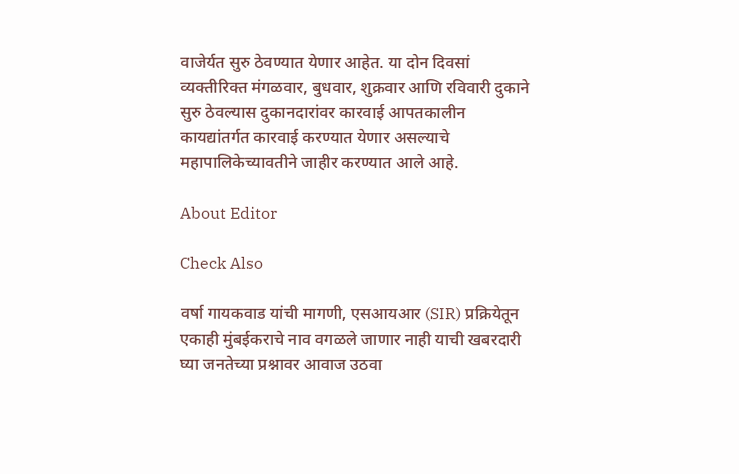वाजेर्यत सुरु ठेवण्यात येणार आहेत. या दोन दिवसां व्यक्तीरिक्त मंगळवार, बुधवार, शुक्रवार आणि रविवारी दुकाने सुरु ठेवल्यास दुकानदारांवर कारवाई आपतकालीन कायद्यांतर्गत कारवाई करण्यात येणार असल्याचे महापालिकेच्यावतीने जाहीर करण्यात आले आहे.

About Editor

Check Also

वर्षा गायकवाड यांची मागणी, एसआयआर (SIR) प्रक्रियेतून एकाही मुंबईकराचे नाव वगळले जाणार नाही याची खबरदारी घ्या जनतेच्या प्रश्नावर आवाज उठवा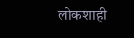लोकशाही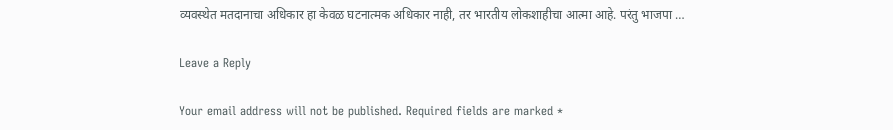व्यवस्थेत मतदानाचा अधिकार हा केवळ घटनात्मक अधिकार नाही, तर भारतीय लोकशाहीचा आत्मा आहे. परंतु भाजपा …

Leave a Reply

Your email address will not be published. Required fields are marked *